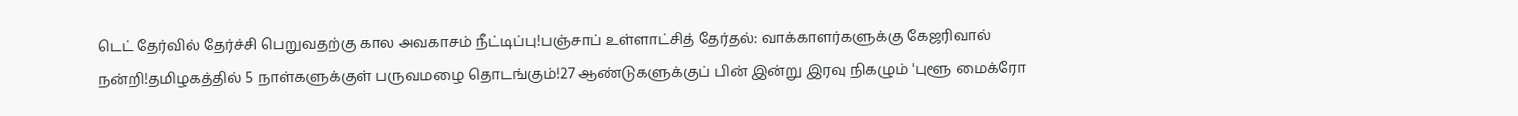டெட் தேர்வில் தேர்ச்சி பெறுவதற்கு கால அவகாசம் நீட்டிப்பு!பஞ்சாப் உள்ளாட்சித் தேர்தல்: வாக்காளர்களுக்கு கேஜரிவால் நன்றி!தமிழகத்தில் 5 நாள்களுக்குள் பருவமழை தொடங்கும்!27 ஆண்டுகளுக்குப் பின் இன்று இரவு நிகழும் 'புளூ மைக்ரோ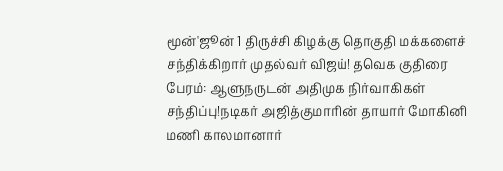மூன்'ஜூன் 1 திருச்சி கிழக்கு தொகுதி மக்களைச் சந்திக்கிறார் முதல்வர் விஜய்! தவெக குதிரை பேரம்: ஆளுநருடன் அதிமுக நிர்வாகிகள் சந்திப்பு!நடிகர் அஜித்குமாரின் தாயார் மோகினி மணி காலமானார்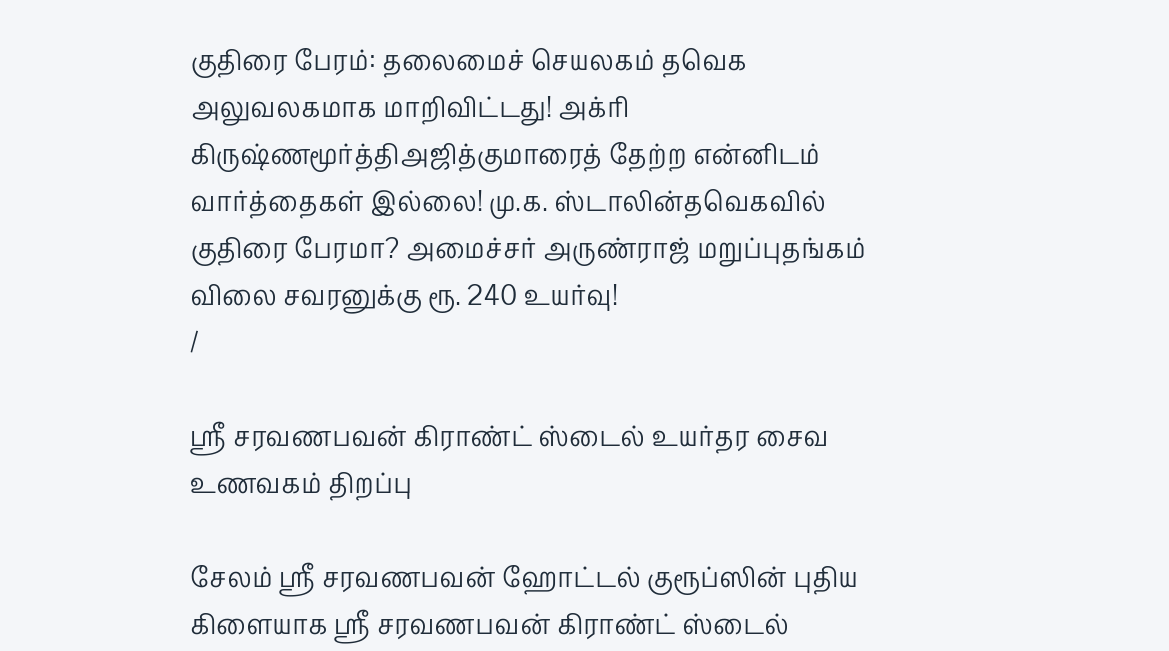குதிரை பேரம்: தலைமைச் செயலகம் தவெக அலுவலகமாக மாறிவிட்டது! அக்ரி கிருஷ்ணமூர்த்திஅஜித்குமாரைத் தேற்ற என்னிடம் வார்த்தைகள் இல்லை! மு.க. ஸ்டாலின்தவெகவில் குதிரை பேரமா? அமைச்சர் அருண்ராஜ் மறுப்புதங்கம் விலை சவரனுக்கு ரூ. 240 உயர்வு!
/

ஸ்ரீ சரவணபவன் கிராண்ட் ஸ்டைல் உயர்தர சைவ உணவகம் திறப்பு

சேலம் ஸ்ரீ சரவணபவன் ஹோட்டல் குரூப்ஸின் புதிய கிளையாக ஸ்ரீ சரவணபவன் கிராண்ட் ஸ்டைல்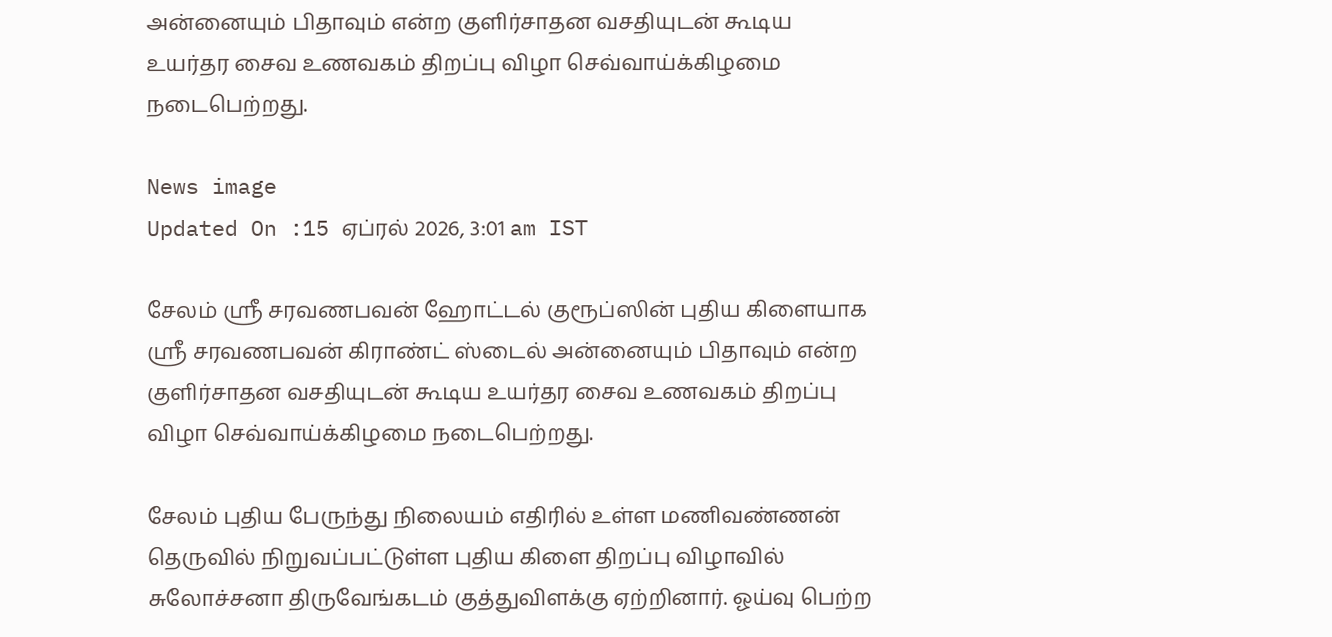அன்னையும் பிதாவும் என்ற குளிர்சாதன வசதியுடன் கூடிய உயர்தர சைவ உணவகம் திறப்பு விழா செவ்வாய்க்கிழமை நடைபெற்றது.

News image
Updated On :15 ஏப்ரல் 2026, 3:01 am IST

சேலம் ஸ்ரீ சரவணபவன் ஹோட்டல் குரூப்ஸின் புதிய கிளையாக ஸ்ரீ சரவணபவன் கிராண்ட் ஸ்டைல் அன்னையும் பிதாவும் என்ற குளிர்சாதன வசதியுடன் கூடிய உயர்தர சைவ உணவகம் திறப்பு விழா செவ்வாய்க்கிழமை நடைபெற்றது.

சேலம் புதிய பேருந்து நிலையம் எதிரில் உள்ள மணிவண்ணன் தெருவில் நிறுவப்பட்டுள்ள புதிய கிளை திறப்பு விழாவில் சுலோச்சனா திருவேங்கடம் குத்துவிளக்கு ஏற்றினார். ஓய்வு பெற்ற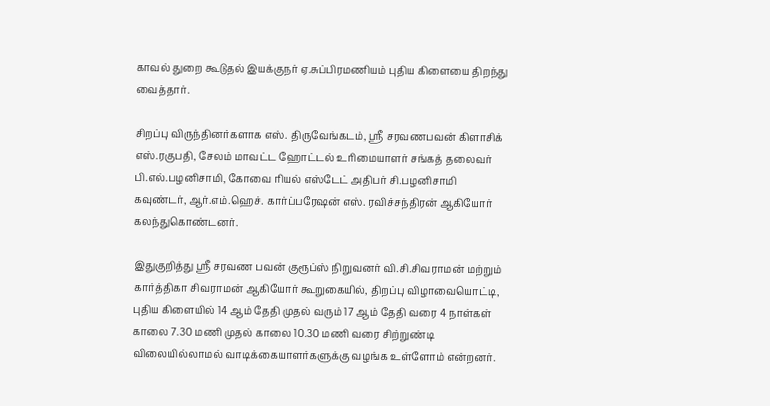காவல் துறை கூடுதல் இயக்குநர் ஏ.சுப்பிரமணியம் புதிய கிளையை திறந்து வைத்தார்.

சிறப்பு விருந்தினர்களாக எஸ். திருவேங்கடம், ஸ்ரீ சரவணபவன் கிளாசிக் எஸ்.ரகுபதி, சேலம் மாவட்ட ஹோட்டல் உரிமையாளர் சங்கத் தலைவர் பி.எல்.பழனிசாமி, கோவை ரியல் எஸ்டேட் அதிபர் சி.பழனிசாமி கவுண்டர், ஆர்.எம்.ஹெச். கார்ப்பரேஷன் எஸ். ரவிச்சந்திரன் ஆகியோர் கலந்துகொண்டனர்.

இதுகுறித்து ஸ்ரீ சரவண பவன் குரூப்ஸ் நிறுவனர் வி.சி.சிவராமன் மற்றும் கார்த்திகா சிவராமன் ஆகியோர் கூறுகையில், திறப்பு விழாவையொட்டி, புதிய கிளையில் 14 ஆம் தேதி முதல் வரும் 17 ஆம் தேதி வரை 4 நாள்கள் காலை 7.30 மணி முதல் காலை 10.30 மணி வரை சிற்றுண்டி விலையில்லாமல் வாடிக்கையாளர்களுக்கு வழங்க உள்ளோம் என்றனர்.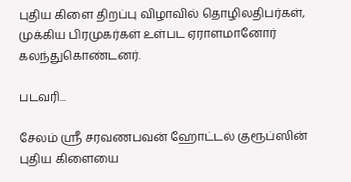புதிய கிளை திறப்பு விழாவில் தொழிலதிபர்கள், முக்கிய பிரமுகர்கள் உள்பட ஏராளமானோர் கலந்துகொண்டனர்.

படவரி...

சேலம் ஸ்ரீ சரவணபவன் ஹோட்டல் குரூப்ஸின் புதிய கிளையை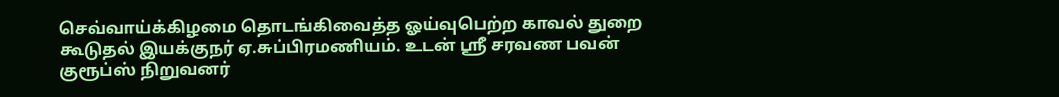செவ்வாய்க்கிழமை தொடங்கிவைத்த ஓய்வுபெற்ற காவல் துறை கூடுதல் இயக்குநர் ஏ.சுப்பிரமணியம். உடன் ஸ்ரீ சரவண பவன் குரூப்ஸ் நிறுவனர்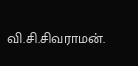வி.சி.சிவராமன்.